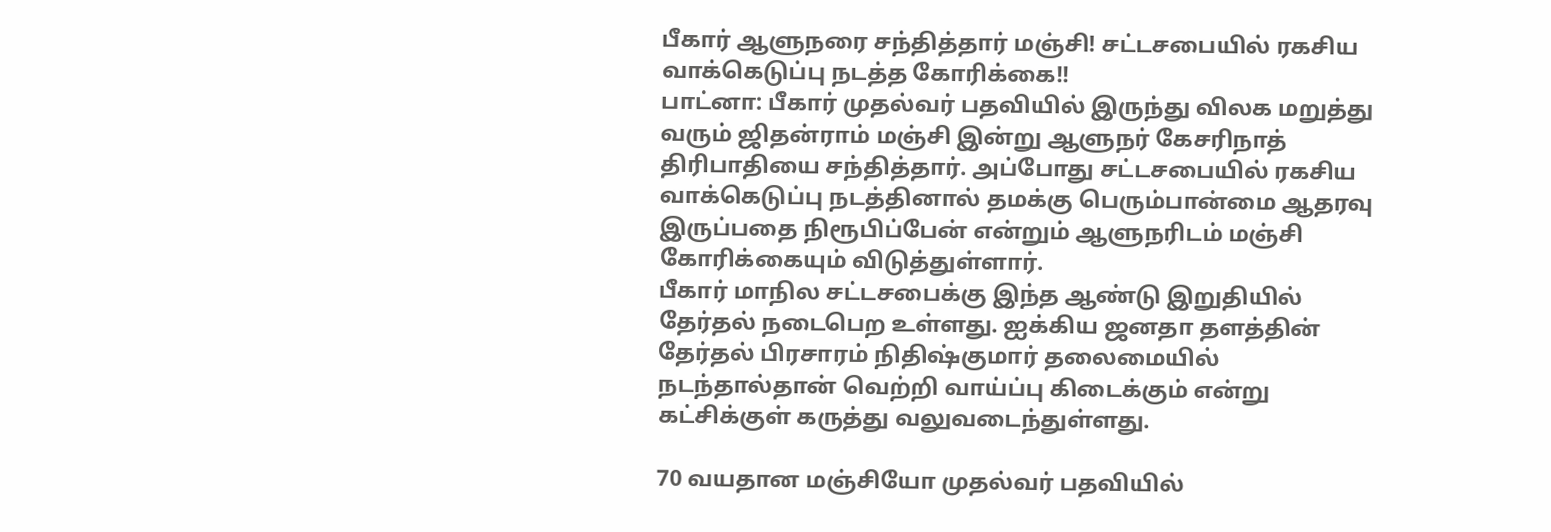பீகார் ஆளுநரை சந்தித்தார் மஞ்சி! சட்டசபையில் ரகசிய வாக்கெடுப்பு நடத்த கோரிக்கை!!
பாட்னா: பீகார் முதல்வர் பதவியில் இருந்து விலக மறுத்து வரும் ஜிதன்ராம் மஞ்சி இன்று ஆளுநர் கேசரிநாத் திரிபாதியை சந்தித்தார். அப்போது சட்டசபையில் ரகசிய வாக்கெடுப்பு நடத்தினால் தமக்கு பெரும்பான்மை ஆதரவு இருப்பதை நிரூபிப்பேன் என்றும் ஆளுநரிடம் மஞ்சி கோரிக்கையும் விடுத்துள்ளார்.
பீகார் மாநில சட்டசபைக்கு இந்த ஆண்டு இறுதியில் தேர்தல் நடைபெற உள்ளது. ஐக்கிய ஜனதா தளத்தின் தேர்தல் பிரசாரம் நிதிஷ்குமார் தலைமையில் நடந்தால்தான் வெற்றி வாய்ப்பு கிடைக்கும் என்று கட்சிக்குள் கருத்து வலுவடைந்துள்ளது.

70 வயதான மஞ்சியோ முதல்வர் பதவியில்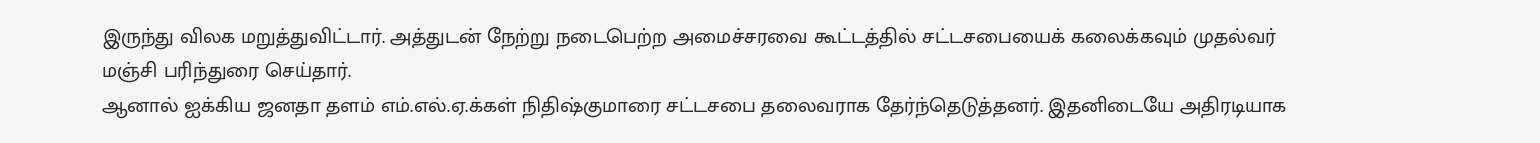இருந்து விலக மறுத்துவிட்டார். அத்துடன் நேற்று நடைபெற்ற அமைச்சரவை கூட்டத்தில் சட்டசபையைக் கலைக்கவும் முதல்வர் மஞ்சி பரிந்துரை செய்தார்.
ஆனால் ஐக்கிய ஜனதா தளம் எம்.எல்.ஏ.க்கள் நிதிஷ்குமாரை சட்டசபை தலைவராக தேர்ந்தெடுத்தனர். இதனிடையே அதிரடியாக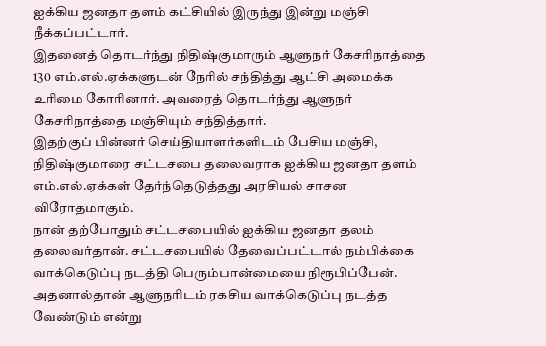ஐக்கிய ஜனதா தளம் கட்சியில் இருந்து இன்று மஞ்சி நீக்கப்பட்டார்.
இதனைத் தொடர்ந்து நிதிஷ்குமாரும் ஆளுநர் கேசரிநாத்தை 130 எம்.எல்.ஏக்களுடன் நேரில் சந்தித்து ஆட்சி அமைக்க உரிமை கோரினார். அவரைத் தொடர்ந்து ஆளுநர் கேசரிநாத்தை மஞ்சியும் சந்தித்தார்.
இதற்குப் பின்னர் செய்தியாளர்களிடம் பேசிய மஞ்சி, நிதிஷ்குமாரை சட்டசபை தலைவராக ஐக்கிய ஜனதா தளம் எம்.எல்.ஏக்கள் தேர்ந்தெடுத்தது அரசியல் சாசன விரோதமாகும்.
நான் தற்போதும் சட்டசபையில் ஐக்கிய ஜனதா தலம் தலைவர்தான். சட்டசபையில் தேவைப்பட்டால் நம்பிக்கை வாக்கெடுப்பு நடத்தி பெரும்பான்மையை நிரூபிப்பேன். அதனால்தான் ஆளுநரிடம் ரகசிய வாக்கெடுப்பு நடத்த வேண்டும் என்று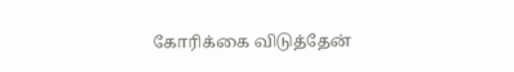கோரிக்கை விடுத்தேன்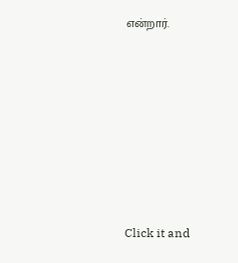என்றார்.












Click it and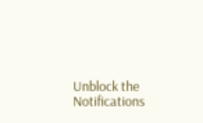Unblock the Notifications